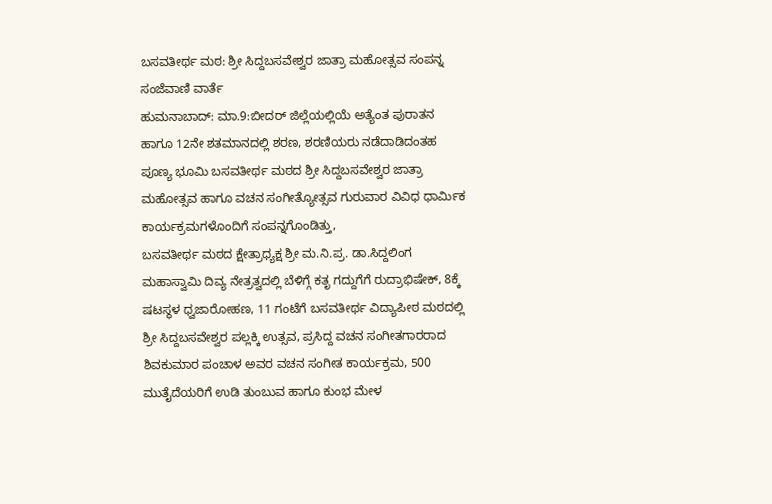ಬಸವತೀರ್ಥ ಮಠ: ಶ್ರೀ ಸಿದ್ದಬಸವೇಶ್ವರ ಜಾತ್ರಾ ಮಹೋತ್ಸವ ಸಂಪನ್ನ
ಸಂಜೆವಾಣಿ ವಾರ್ತೆ
ಹುಮನಾಬಾದ್: ಮಾ.9:ಬೀದರ್ ಜಿಲ್ಲೆಯಲ್ಲಿಯೆ ಅತ್ಯೆಂತ ಪುರಾತನ ಹಾಗೂ 12ನೇ ಶತಮಾನದಲ್ಲಿ ಶರಣ, ಶರಣಿಯರು ನಡೆದಾಡಿದಂತಹ ಪೂಣ್ಯ ಭೂಮಿ ಬಸವತೀರ್ಥ ಮಠದ ಶ್ರೀ ಸಿದ್ದಬಸವೇಶ್ವರ ಜಾತ್ರಾ ಮಹೋತ್ಸವ ಹಾಗೂ ವಚನ ಸಂಗೀತ್ಯೋತ್ಸವ ಗುರುವಾರ ವಿವಿಧ ಧಾರ್ಮಿಕ ಕಾರ್ಯಕ್ರಮಗಳೊಂದಿಗೆ ಸಂಪನ್ನಗೊಂಡಿತ್ತು,
ಬಸವತೀರ್ಥ ಮಠದ ಕ್ಷೇತ್ರಾಧ್ಯಕ್ಷ ಶ್ರೀ ಮ.ನಿ.ಪ್ರ. ಡಾ.ಸಿದ್ದಲಿಂಗ ಮಹಾಸ್ವಾಮಿ ದಿವ್ಯ ನೇತ್ರತ್ವದಲ್ಲಿ ಬೆಳಿಗ್ಗೆ ಕತೃ ಗದ್ದುಗೆಗೆ ರುದ್ರಾಭಿಷೇಕ್, 8ಕ್ಕೆ ಷಟಸ್ಥಳ ಧ್ವಜಾರೋಹಣ, 11 ಗಂಟೆಗೆ ಬಸವತೀರ್ಥ ವಿದ್ಯಾಪೀಠ ಮಠದಲ್ಲಿ ಶ್ರೀ ಸಿದ್ದಬಸವೇಶ್ವರ ಪಲ್ಲಕ್ಕಿ ಉತ್ಸವ, ಪ್ರಸಿದ್ದ ವಚನ ಸಂಗೀತಗಾರರಾದ ಶಿವಕುಮಾರ ಪಂಚಾಳ ಅವರ ವಚನ ಸಂಗೀತ ಕಾರ್ಯಕ್ರಮ, 500 ಮುತೈದೆಯರಿಗೆ ಉಡಿ ತುಂಬುವ ಹಾಗೂ ಕುಂಭ ಮೇಳ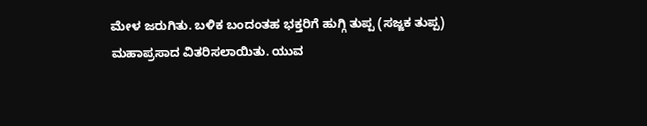ಮೇಳ ಜರುಗಿತು. ಬಳಿಕ ಬಂದಂತಹ ಭಕ್ತರಿಗೆ ಹುಗ್ಗಿ ತುಪ್ಪ (ಸಜ್ಜಕ ತುಪ್ಪ) ಮಹಾಪ್ರಸಾದ ವಿತರಿಸಲಾಯಿತು. ಯುವ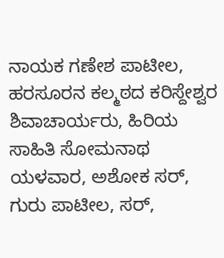ನಾಯಕ ಗಣೇಶ ಪಾಟೀಲ, ಹರಸೂರನ ಕಲ್ಮಠದ ಕರಿಸ್ದೇಶ್ವರ ಶಿವಾಚಾರ್ಯರು, ಹಿರಿಯ ಸಾಹಿತಿ ಸೋಮನಾಥ ಯಳವಾರ, ಅಶೋಕ ಸರ್, ಗುರು ಪಾಟೀಲ, ಸರ್,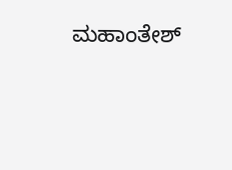ಮಹಾಂತೇಶ್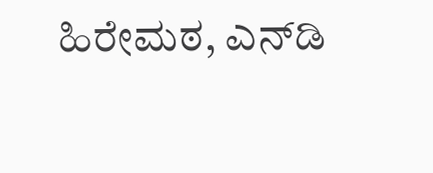ಹಿರೇಮಠ, ಎನ್‍ಡಿ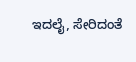ಇದಲೈ, ಸೇರಿದಂತೆ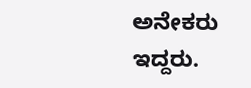ಅನೇಕರು ಇದ್ದರು.